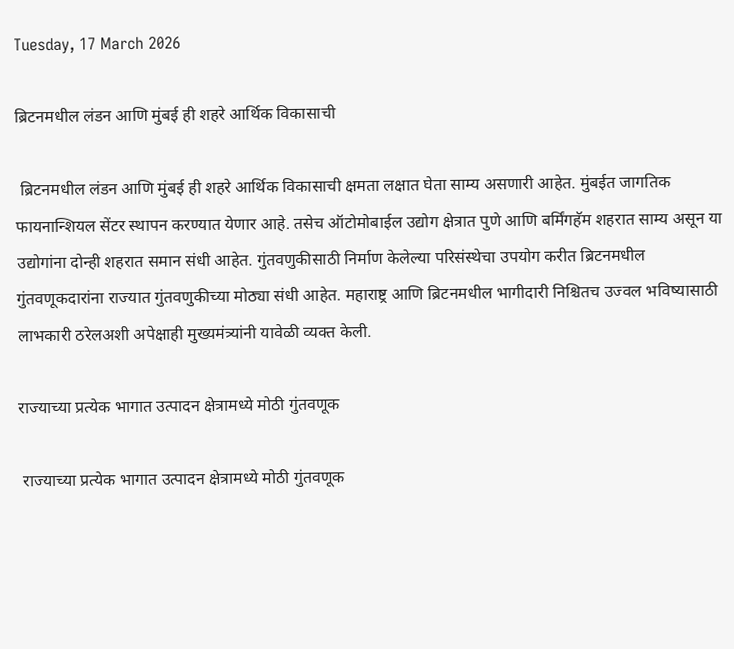Tuesday, 17 March 2026

ब्रिटनमधील लंडन आणि मुंबई ही शहरे आर्थिक विकासाची

 ब्रिटनमधील लंडन आणि मुंबई ही शहरे आर्थिक विकासाची क्षमता लक्षात घेता साम्य असणारी आहेत. मुंबईत जागतिक फायनान्शियल सेंटर स्थापन करण्यात येणार आहे. तसेच ऑटोमोबाईल उद्योग क्षेत्रात पुणे आणि बर्मिंगहॅम शहरात साम्य असून या उद्योगांना दोन्ही शहरात समान संधी आहेत. गुंतवणुकीसाठी निर्माण केलेल्या परिसंस्थेचा उपयोग करीत ब्रिटनमधील गुंतवणूकदारांना राज्यात गुंतवणुकीच्या मोठ्या संधी आहेत. महाराष्ट्र आणि ब्रिटनमधील भागीदारी निश्चितच उज्वल भविष्यासाठी लाभकारी ठरेलअशी अपेक्षाही मुख्यमंत्र्यांनी यावेळी व्यक्त केली.

राज्याच्या प्रत्येक भागात उत्पादन क्षेत्रामध्ये मोठी गुंतवणूक

 राज्याच्या प्रत्येक भागात उत्पादन क्षेत्रामध्ये मोठी गुंतवणूक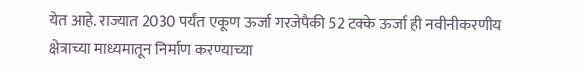येत आहे. राज्यात 2030 पर्यंत एकूण ऊर्जा गरजेपैकी 52 टक्के ऊर्जा ही नवीनीकरणीय क्षेत्राच्या माध्यमातून निर्माण करण्याच्या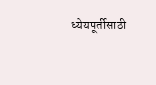ध्येयपूर्तीसाठी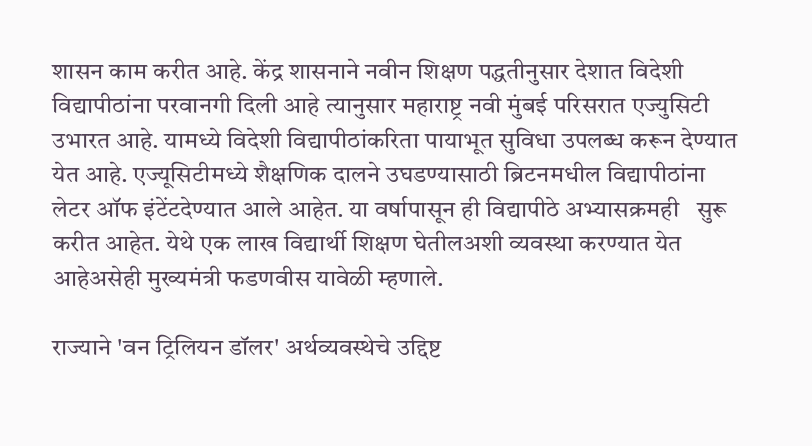शासन काम करीत आहे. केंद्र शासनाने नवीन शिक्षण पद्धतीनुसार देशात विदेशी विद्यापीठांना परवानगी दिली आहे त्यानुसार महाराष्ट्र नवी मुंबई परिसरात एज्युसिटी उभारत आहे. यामध्ये विदेशी विद्यापीठांकरिता पायाभूत सुविधा उपलब्ध करून देण्यात येत आहे. एज्यूसिटीमध्ये शैक्षणिक दालने उघडण्यासाठी ब्रिटनमधील विद्यापीठांना लेटर ऑफ इंटेंटदेण्यात आले आहेत. या वर्षापासून ही विद्यापीठे अभ्यासक्रमही   सुरू करीत आहेत. येथे एक लाख विद्यार्थी शिक्षण घेतीलअशी व्यवस्था करण्यात येत आहेअसेही मुख्यमंत्री फडणवीस यावेळी म्हणाले.

राज्याने 'वन ट्रिलियन डॉलर' अर्थव्यवस्थेचे उद्दिष्ट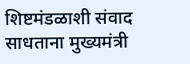शिष्टमंडळाशी संवाद साधताना मुख्यमंत्री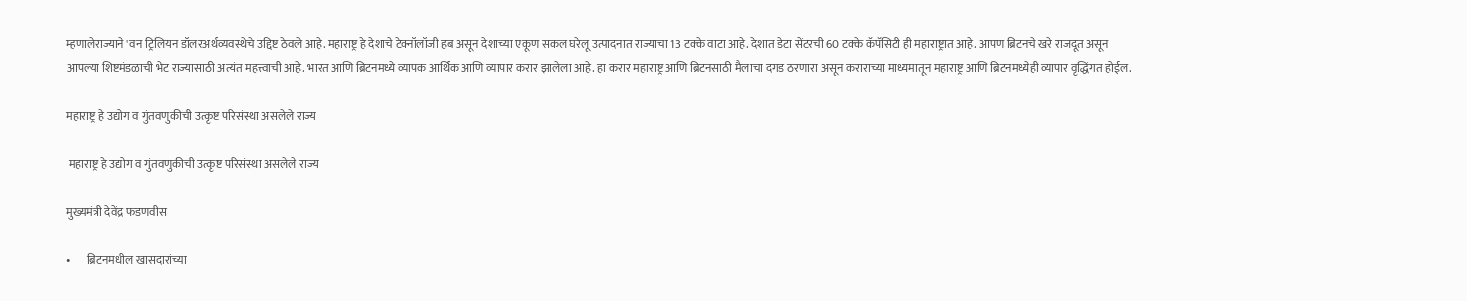म्हणालेराज्याने 'वन ट्रिलियन डॉलरअर्थव्यवस्थेचे उद्दिष्ट ठेवले आहे. महाराष्ट्र हे देशाचे टेक्नॉलॉजी हब असून देशाच्या एकूण सकल घरेलू उत्पादनात राज्याचा 13 टक्के वाटा आहे. देशात डेटा सेंटरची 60 टक्के कॅपॅसिटी ही महाराष्ट्रात आहे. आपण ब्रिटनचे खरे राजदूत असून आपल्या शिष्टमंडळाची भेट राज्यासाठी अत्यंत महत्त्वाची आहे. भारत आणि ब्रिटनमध्ये व्यापक आर्थिक आणि व्यापार करार झालेला आहे. हा करार महाराष्ट्र आणि ब्रिटनसाठी मैलाचा दगड ठरणारा असून कराराच्या माध्यमातून महाराष्ट्र आणि ब्रिटनमध्येही व्यापार वृद्धिंगत होईल.

महाराष्ट्र हे उद्योग व गुंतवणुकीची उत्कृष्ट परिसंस्था असलेले राज्य

 महाराष्ट्र हे उद्योग व गुंतवणुकीची उत्कृष्ट परिसंस्था असलेले राज्य

मुख्यमंत्री देवेंद्र फडणवीस

•       ब्रिटनमधील खासदारांच्या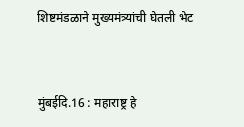शिष्टमंडळाने मुख्यमंत्र्यांची घेतली भेट



मुंबईदि.16 : महाराष्ट्र हे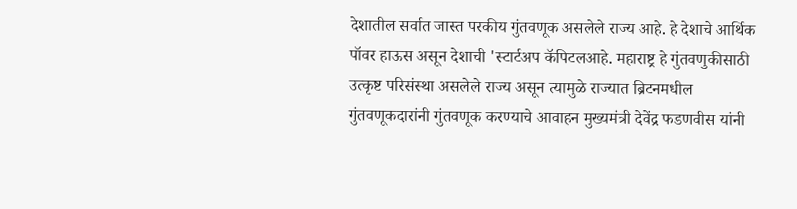देशातील सर्वात जास्त परकीय गुंतवणूक असलेले राज्य आहे. हे देशाचे आर्थिक पॉवर हाऊस असून देशाची 'स्टार्टअप कॅपिटलआहे. महाराष्ट्र हे गुंतवणुकीसाठी उत्कृष्ट परिसंस्था असलेले राज्य असून त्यामुळे राज्यात ब्रिटनमधील गुंतवणूकदारांनी गुंतवणूक करण्याचे आवाहन मुख्यमंत्री देवेंद्र फडणवीस यांनी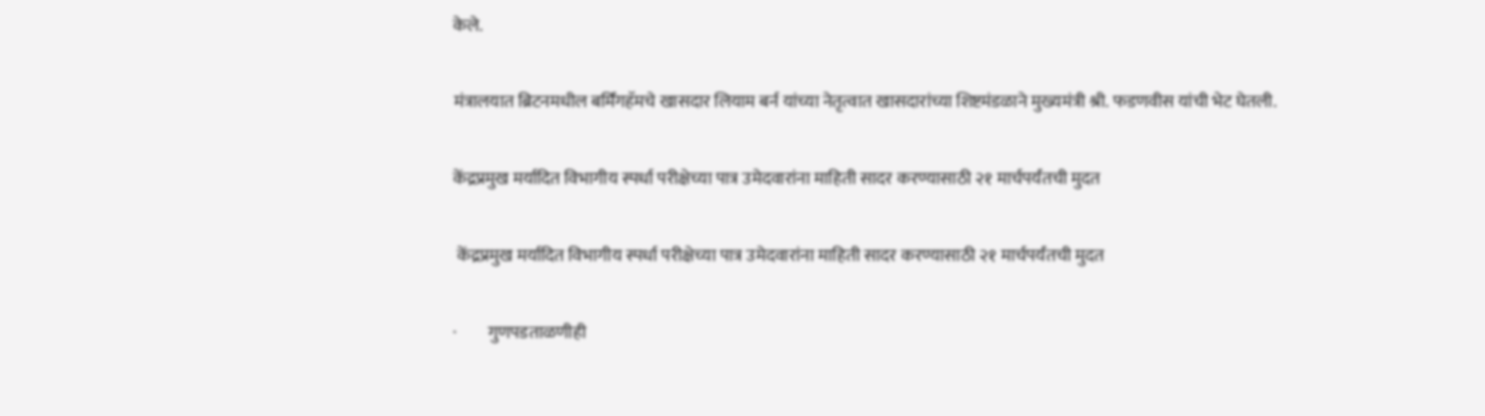केले.

मंत्रालयात ब्रिटनमधील बर्मिंगहॅमचे खासदार लियाम बर्न यांच्या नेतृत्वात खासदारांच्या शिष्टमंडळाने मुख्यमंत्री श्री. फडणवीस यांची भेट घेतली.

केंद्रप्रमुख मर्यादित विभागीय स्पर्धा परीक्षेच्या पात्र उमेदवारांना माहिती सादर करण्यासाठी २१ मार्चपर्यंतची मुदत

 केंद्रप्रमुख मर्यादित विभागीय स्पर्धा परीक्षेच्या पात्र उमेदवारांना माहिती सादर करण्यासाठी २१ मार्चपर्यंतची मुदत

·         गुणपडताळणीही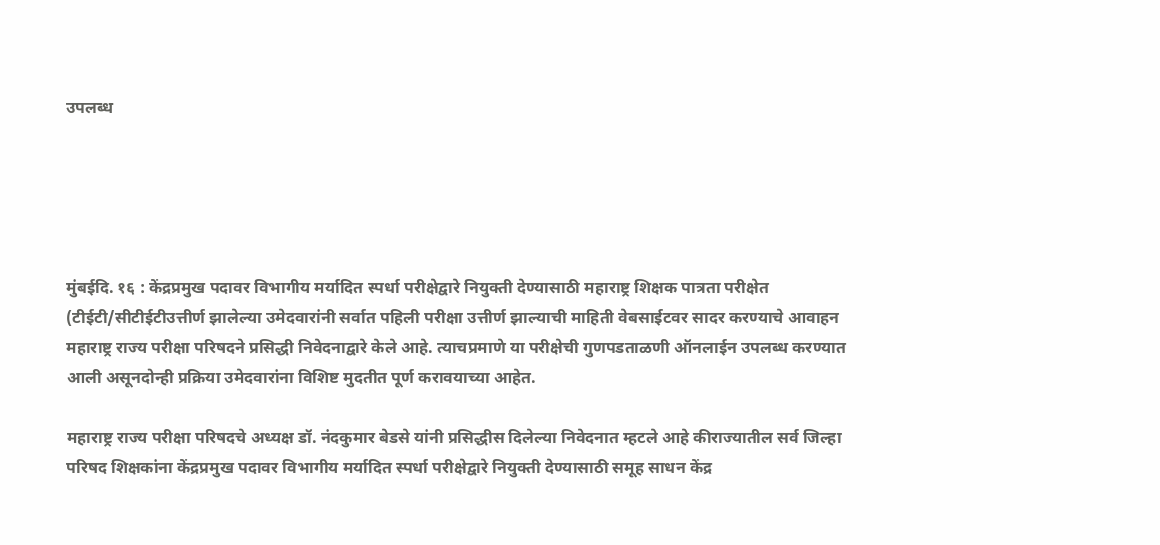उपलब्ध





मुंबईदि. १६ : केंद्रप्रमुख पदावर विभागीय मर्यादित स्पर्धा परीक्षेद्वारे नियुक्ती देण्यासाठी महाराष्ट्र शिक्षक पात्रता परीक्षेत (टीईटी/सीटीईटीउत्तीर्ण झालेल्या उमेदवारांनी सर्वात पहिली परीक्षा उत्तीर्ण झाल्याची माहिती वेबसाईटवर सादर करण्याचे आवाहन महाराष्ट्र राज्य परीक्षा परिषदने प्रसिद्धी निवेदनाद्वारे केले आहे. त्याचप्रमाणे या परीक्षेची गुणपडताळणी ऑनलाईन उपलब्ध करण्यात आली असूनदोन्ही प्रक्रिया उमेदवारांना विशिष्ट मुदतीत पूर्ण करावयाच्या आहेत.

महाराष्ट्र राज्य परीक्षा परिषदचे अध्यक्ष डॉ. नंदकुमार बेडसे यांनी प्रसिद्धीस दिलेल्या निवेदनात म्हटले आहे कीराज्यातील सर्व जिल्हा परिषद शिक्षकांना केंद्रप्रमुख पदावर विभागीय मर्यादित स्पर्धा परीक्षेद्वारे नियुक्ती देण्यासाठी समूह साधन केंद्र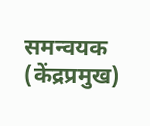समन्वयक (केंद्रप्रमुख)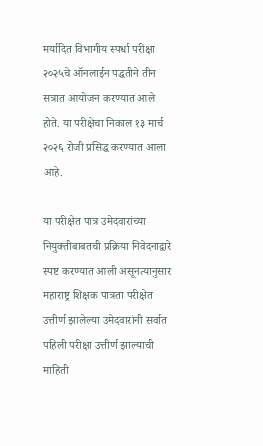मर्यादित विभागीय स्पर्धा परीक्षा २०२५चे ऑनलाईन पद्धतीने तीन सत्रात आयोजन करण्यात आले होते. या परीक्षेचा निकाल १३ मार्च २०२६ रोजी प्रसिद्ध करण्यात आला आहे.

या परीक्षेत पात्र उमेदवारांच्या नियुक्तीबाबतची प्रक्रिया निवेदनाद्वारे स्पष्ट करण्यात आली असूनत्यानुसार महाराष्ट्र शिक्षक पात्रता परीक्षेत उत्तीर्ण झालेल्या उमेदवारांनी सर्वात पहिली परीक्षा उत्तीर्ण झाल्याची माहिती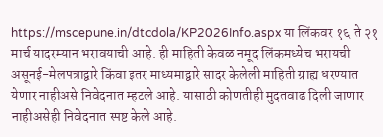https://mscepune.in/dtcdola/KP2026Info.aspx या लिंकवर १६ ते २१ मार्च यादरम्यान भरावयाची आहे. ही माहिती केवळ नमूद लिंकमध्येच भरायची असूनई-मेलपत्राद्वारे किंवा इतर माध्यमाद्वारे सादर केलेली माहिती ग्राह्य धरण्यात येणार नाहीअसे निवेदनात म्हटले आहे. यासाठी कोणतीही मुदतवाढ दिली जाणार नाहीअसेही निवेदनात स्पष्ट केले आहे.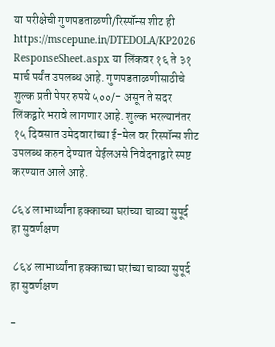या परीक्षेची गुणपडताळणी/रिस्पॉन्स शीट ही https://mscepune.in/DTEDOLA/KP2026 ResponseSheet.aspx या लिंकवर १६ ते ३१ मार्च पर्यंत उपलब्ध आहे. गुणपडताळणीसाठीचे शुल्क प्रती पेपर रुपये ५००/- असून ते सदर लिंकद्वारे भरावे लागणार आहे. शुल्क भरल्यानंतर १५ दिवसात उमेदवारांच्या ई-मेल वर रिस्पॉन्स शीट उपलब्ध करुन देण्यात येईलअसे निवेदनाद्वारे स्पष्ट करण्यात आले आहे.

८६४ लाभार्थ्यांना हक्काच्या घरांच्या चाव्या सुपूर्द हा सुवर्णक्षण

 ८६४ लाभार्थ्यांना हक्काच्या घरांच्या चाव्या सुपूर्द हा सुवर्णक्षण

-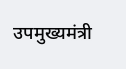उपमुख्यमंत्री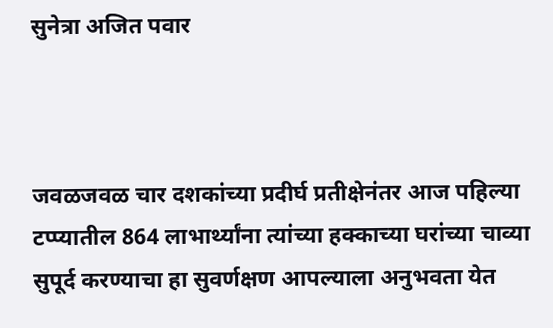सुनेत्रा अजित पवार



जवळजवळ चार दशकांच्या प्रदीर्घ प्रतीक्षेनंतर आज पहिल्या टप्प्यातील 864 लाभार्थ्यांना त्यांच्या हक्काच्या घरांच्या चाव्या सुपूर्द करण्याचा हा सुवर्णक्षण आपल्याला अनुभवता येत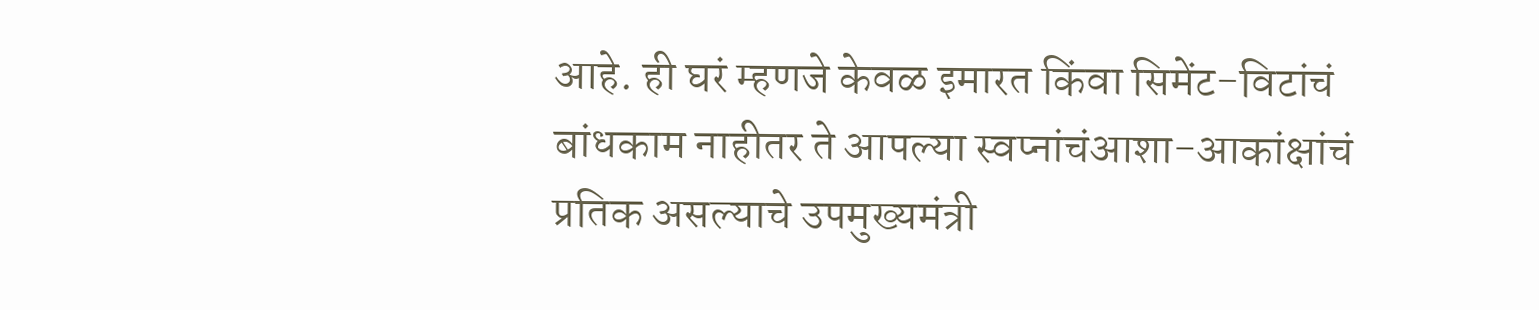आहे. ही घरं म्हणजे केवळ इमारत किंवा सिमेंट-विटांचं बांधकाम नाहीतर ते आपल्या स्वप्नांचंआशा-आकांक्षांचं प्रतिक असल्याचे उपमुख्यमंत्री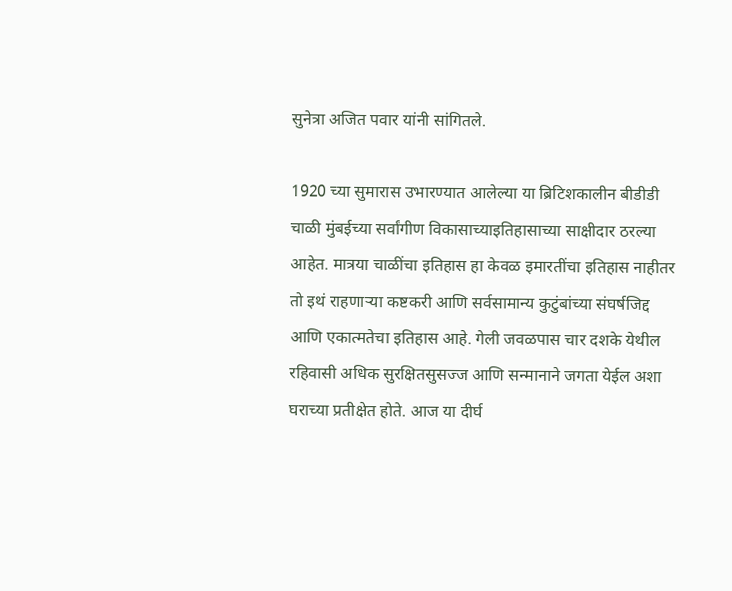सुनेत्रा अजित पवार यांनी सांगितले.

1920 च्या सुमारास उभारण्यात आलेल्या या ब्रिटिशकालीन बीडीडी चाळी मुंबईच्या सर्वांगीण विकासाच्याइतिहासाच्या साक्षीदार ठरल्या आहेत. मात्रया चाळींचा इतिहास हा केवळ इमारतींचा इतिहास नाहीतर तो इथं राहणाऱ्या कष्टकरी आणि सर्वसामान्य कुटुंबांच्या संघर्षजिद्द आणि एकात्मतेचा इतिहास आहे. गेली जवळपास चार दशके येथील रहिवासी अधिक सुरक्षितसुसज्ज आणि सन्मानाने जगता येईल अशा घराच्या प्रतीक्षेत होते. आज या दीर्घ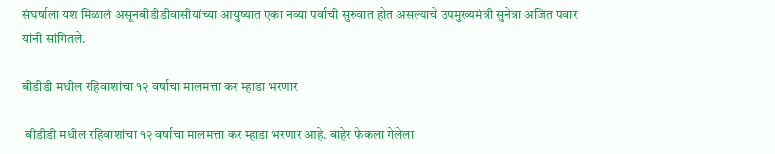संघर्षाला यश मिळालं असूनबीडीडीवासीयांच्या आयुष्यात एका नव्या पर्वाची सुरुवात होत असल्याचे उपमुख्यमंत्री सुनेत्रा अजित पवार यांनी सांगितले.

बीडीडी मधील रहिवाशांचा १२ वर्षाचा मालमत्ता कर म्हाडा भरणार

 बीडीडी मधील रहिवाशांचा १२ वर्षाचा मालमत्ता कर म्हाडा भरणार आहे. बाहेर फेकला गेलेला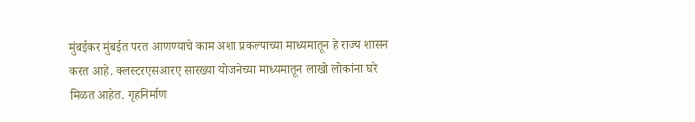मुंबईकर मुंबईत परत आणण्याचे काम अशा प्रकल्पाच्या माध्यमातून हे राज्य शासन करत आहे. क्लस्टरएसआरए सारख्या योजनेच्या माध्यमातून लाखो लोकांना घरे मिळत आहेत. गृहनिर्माण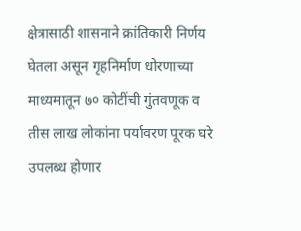क्षेत्रासाठी शासनाने क्रांतिकारी निर्णय घेतला असून गृहनिर्माण धोरणाच्या माध्यमातून ७० कोटींची गुंतवणूक व तीस लाख लोकांना पर्यावरण पूरक घरे उपलब्ध होणार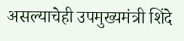असल्याचेही उपमुख्यमंत्री शिंदे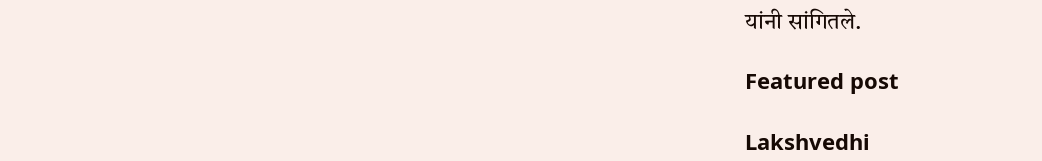यांनी सांगितले.

Featured post

Lakshvedhi